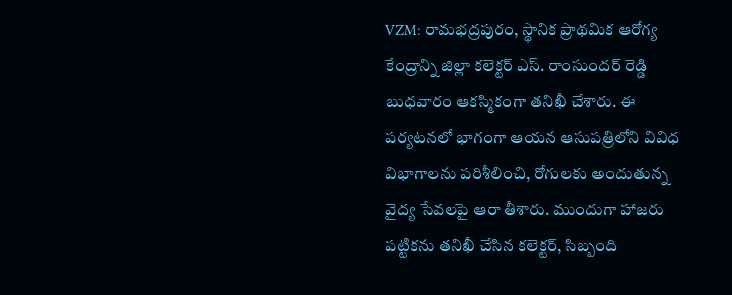VZM: రామభద్రపురం, స్థానిక ప్రాథమిక ఆరోగ్య కేంద్రాన్ని జిల్లా కలెక్టర్ ఎస్. రాంసుందర్ రెడ్డి బుధవారం ఆకస్మికంగా తనిఖీ చేశారు. ఈ పర్యటనలో భాగంగా ఆయన ఆసుపత్రిలోని వివిధ విభాగాలను పరిశీలించి, రోగులకు అందుతున్న వైద్య సేవలపై ఆరా తీశారు. ముందుగా హాజరు పట్టికను తనిఖీ చేసిన కలెక్టర్, సిబ్బంది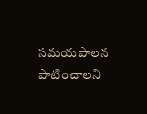సమయపాలన పాటించాలని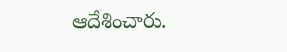ఆదేశించారు.